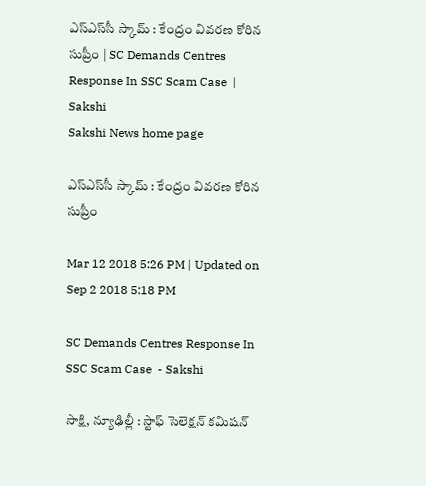ఎస్‌ఎస్‌సీ స్కామ్‌ : కేంద్రం వివరణ కోరిన సుప్రీం | SC Demands Centres Response In SSC Scam Case  | Sakshi
Sakshi News home page

ఎస్‌ఎస్‌సీ స్కామ్‌ : కేంద్రం వివరణ కోరిన సుప్రీం

Mar 12 2018 5:26 PM | Updated on Sep 2 2018 5:18 PM

SC Demands Centres Response In SSC Scam Case  - Sakshi

సాక్షి, న్యూఢిల్లీ : స్టాఫ్‌ సెలెక్షన్‌ కమిషన్‌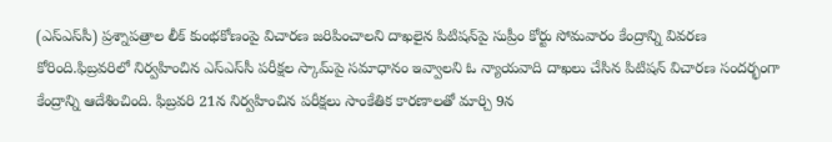(ఎస్‌ఎస్‌సీ) ప్రశ్నాపత్రాల లీక్‌ కుంభకోణంపై విచారణ జరిపించాలని దాఖలైన పిటిషన్‌పై సుప్రీం కోర్టు సోమవారం కేంద్రాన్ని వివరణ కోరింది.ఫిబ్రవరిలో నిర్వహించిన ఎస్‌ఎస్‌సీ పరీక్షల స్కామ్‌పై సమాధానం ఇవ్వాలని ఓ న్యాయవాది దాఖలు చేసిన పిటిషన్‌ విచారణ సందర్భంగా కేంద్రాన్ని ఆదేశించింది. ఫిబ్రవరి 21న నిర్వహించిన పరీక్షలు సాంకేతిక కారణాలతో మార్చి 9న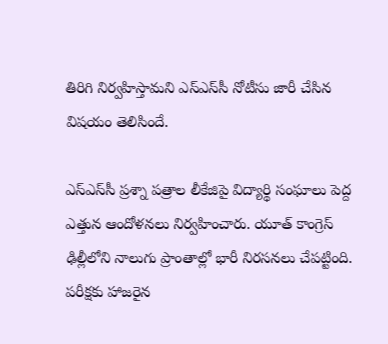తిరిగి నిర్వహిస్తామని ఎస్‌ఎస్‌సీ నోటీసు జారీ చేసిన విషయం తెలిసిందే.

ఎస్‌ఎస్‌సీ ప్రశ్నా పత్రాల లీకేజిపై విద్యార్థి సంఘాలు పెద్ద ఎత్తున ఆందోళనలు నిర్వహించారు. యూత్‌ కాంగ్రెస్‌ ఢిల్లీలోని నాలుగు ప్రాంతాల్లో భారీ నిరసనలు చేపట్టింది. పరీక్షకు హాజరైన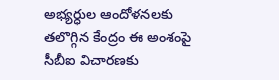అభ్యర్ధుల ఆందోళనలకు తలొగ్గిన కేంద్రం ఈ అంశంపై సీబీఐ విచారణకు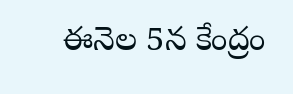ఈనెల 5న కేంద్రం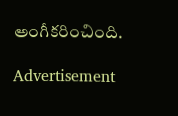అంగీకరించింది.

Advertisement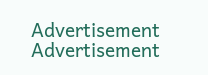Advertisement
Advertisement